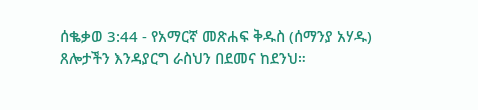ሰቈቃወ 3:44 - የአማርኛ መጽሐፍ ቅዱስ (ሰማንያ አሃዱ) ጸሎታችን እንዳያርግ ራስህን በደመና ከደንህ።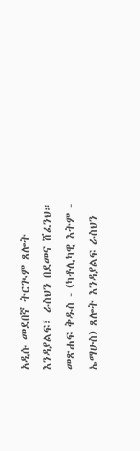አዲሱ መደበኛ ትርጒም ጸሎት እንዳያልፍ፣ ራስህን በደመና ሸፈንህ። መጽሐፍ ቅዱስ - (ካቶሊካዊ እትም - ኤማሁስ) ጸሎት እንዳያልፍ ራስህን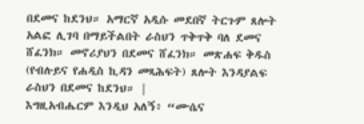በደመና ከደንህ። አማርኛ አዲሱ መደበኛ ትርጉም ጸሎት አልፎ ሊገባ በማይችልበት ራስህን ጥቅጥቅ ባለ ደመና ሸፈንክ። መኖሪያህን በደመና ሸፈንክ። መጽሐፍ ቅዱስ (የብሉይና የሐዲስ ኪዳን መጻሕፍት) ጸሎት እንዳያልፍ ራስህን በደመና ከደንህ። |
እግዚአብሔርም እንዲህ አለኝ፥ “ሙሴና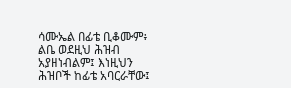ሳሙኤል በፊቴ ቢቆሙም፥ ልቤ ወደዚህ ሕዝብ አያዘነብልም፤ እነዚህን ሕዝቦች ከፊቴ አባርራቸው፤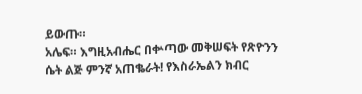ይውጡ።
አሌፍ። እግዚአብሔር በቍጣው መቅሠፍት የጽዮንን ሴት ልጅ ምንኛ አጠቈራት! የእስራኤልን ክብር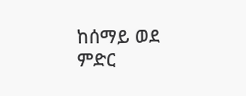ከሰማይ ወደ ምድር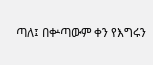ጣለ፤ በቍጣውም ቀን የእግሩን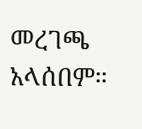መረገጫ አላሰበም።